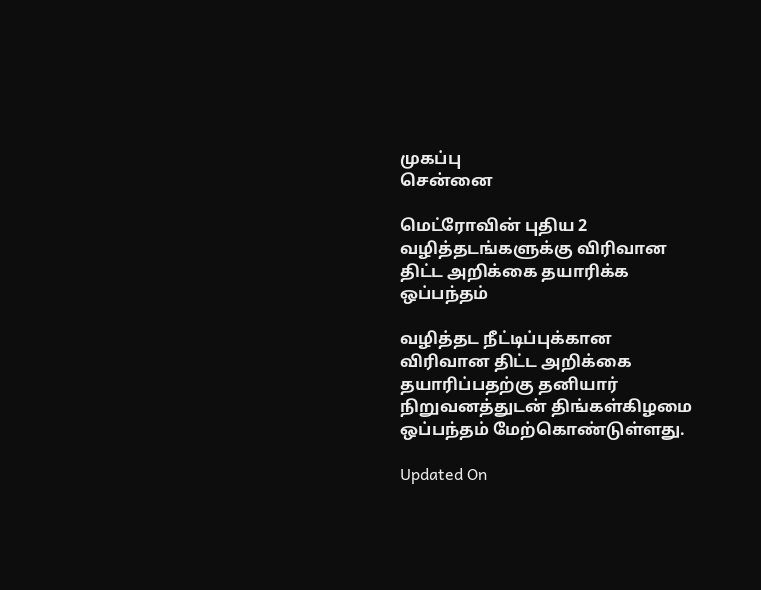முகப்பு
சென்னை

மெட்ரோவின் புதிய 2 வழித்தடங்களுக்கு விரிவான திட்ட அறிக்கை தயாரிக்க ஒப்பந்தம்

வழித்தட நீட்டிப்புக்கான விரிவான திட்ட அறிக்கை தயாரிப்பதற்கு தனியார் நிறுவனத்துடன் திங்கள்கிழமை ஒப்பந்தம் மேற்கொண்டுள்ளது.

Updated On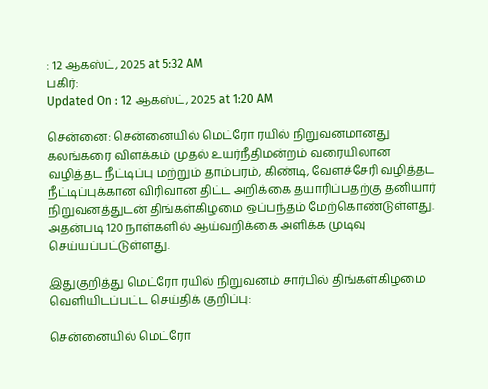: 12 ஆகஸ்ட், 2025 at 5:32 AM
பகிர்:
Updated On : 12 ஆகஸ்ட், 2025 at 1:20 AM

சென்னை: சென்னையில் மெட்ரோ ரயில் நிறுவனமானது கலங்கரை விளக்கம் முதல் உயர்நீதிமன்றம் வரையிலான வழித்தட நீட்டிப்பு மற்றும் தாம்பரம், கிண்டி, வேளச்சேரி வழித்தட நீட்டிப்புக்கான விரிவான திட்ட அறிக்கை தயாரிப்பதற்கு தனியார் நிறுவனத்துடன் திங்கள்கிழமை ஒப்பந்தம் மேற்கொண்டுள்ளது. அதன்படி 120 நாள்களில் ஆய்வறிக்கை அளிக்க முடிவு செய்யப்பட்டுள்ளது.

இதுகுறித்து மெட்ரோ ரயில் நிறுவனம் சார்பில் திங்கள்கிழமை வெளியிடப்பட்ட செய்திக் குறிப்பு:

சென்னையில் மெட்ரோ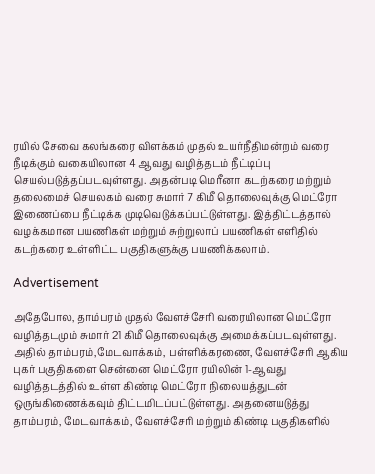ரயில் சேவை கலங்கரை விளக்கம் முதல் உயர்நீதிமன்றம் வரை நீடிக்கும் வகையிலான 4 ஆவது வழித்தடம் நீட்டிப்பு செயல்படுத்தப்படவுள்ளது. அதன்படி மெரீனா கடற்கரை மற்றும் தலைமைச் செயலகம் வரை சுமார் 7 கிமீ தொலைவுக்கு மெட்ரோ இணைப்பை நீட்டிக்க முடிவெடுக்கப்பட்டுள்ளது. இத்திட்டத்தால் வழக்கமான பயணிகள் மற்றும் சுற்றுலாப் பயணிகள் எளிதில் கடற்கரை உள்ளிட்ட பகுதிகளுக்கு பயணிக்கலாம்.

Advertisement

அதேபோல, தாம்பரம் முதல் வேளச்சேரி வரையிலான மெட்ரோ வழித்தடமும் சுமார் 21 கிமீ தொலைவுக்கு அமைக்கப்படவுள்ளது. அதில் தாம்பரம்,மேடவாக்கம், பள்ளிக்கரணை, வேளச்சேரி ஆகிய புகர் பகுதிகளை சென்னை மெட்ரோ ரயிலின் 1-ஆவது வழித்தடத்தில் உள்ள கிண்டி மெட்ரோ நிலையத்துடன் ஒருங்கிணைக்கவும் திட்டமிடப்பட்டுள்ளது. அதனையடுத்து தாம்பரம், மேடவாக்கம், வேளச்சேரி மற்றும் கிண்டி பகுதிகளில்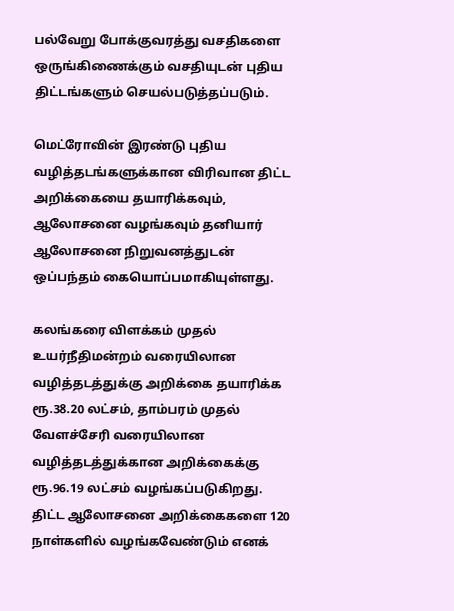பல்வேறு போக்குவரத்து வசதிகளை ஒருங்கிணைக்கும் வசதியுடன் புதிய திட்டங்களும் செயல்படுத்தப்படும்.

மெட்ரோவின் இரண்டு புதிய வழித்தடங்களுக்கான விரிவான திட்ட அறிக்கையை தயாரிக்கவும், ஆலோசனை வழங்கவும் தனியார் ஆலோசனை நிறுவனத்துடன் ஒப்பந்தம் கையொப்பமாகியுள்ளது.

கலங்கரை விளக்கம் முதல் உயர்நீதிமன்றம் வரையிலான வழித்தடத்துக்கு அறிக்கை தயாரிக்க ரூ.38.20 லட்சம், தாம்பரம் முதல் வேளச்சேரி வரையிலான வழித்தடத்துக்கான அறிக்கைக்கு ரூ.96.19 லட்சம் வழங்கப்படுகிறது. திட்ட ஆலோசனை அறிக்கைகளை 120 நாள்களில் வழங்கவேண்டும் எனக்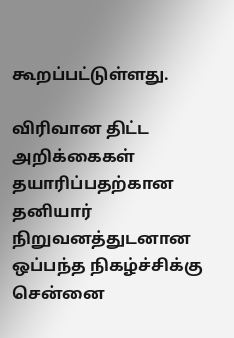கூறப்பட்டுள்ளது.

விரிவான திட்ட அறிக்கைகள் தயாரிப்பதற்கான தனியார் நிறுவனத்துடனான ஒப்பந்த நிகழ்ச்சிக்கு சென்னை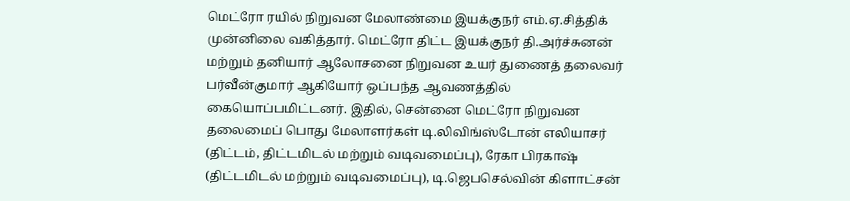மெட்ரோ ரயில் நிறுவன மேலாண்மை இயக்குநர் எம்.ஏ.சித்திக் முன்னிலை வகித்தார். மெட்ரோ திட்ட இயக்குநர் தி.அர்ச்சுனன் மற்றும் தனியார் ஆலோசனை நிறுவன உயர் துணைத் தலைவர் பர்வீன்குமார் ஆகியோர் ஒப்பந்த ஆவணத்தில் கையொப்பமிட்டனர். இதில், சென்னை மெட்ரோ நிறுவன தலைமைப் பொது மேலாளர்கள் டி.லிவிங்ஸ்டோன் எலியாசர் (திட்டம், திட்டமிடல் மற்றும் வடிவமைப்பு), ரேகா பிரகாஷ் (திட்டமிடல் மற்றும் வடிவமைப்பு), டி.ஜெபசெல்வின் கிளாட்சன்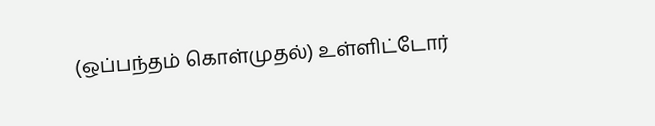(ஒப்பந்தம் கொள்முதல்) உள்ளிட்டோர்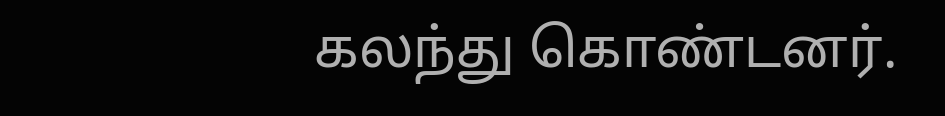கலந்து கொண்டனர்.